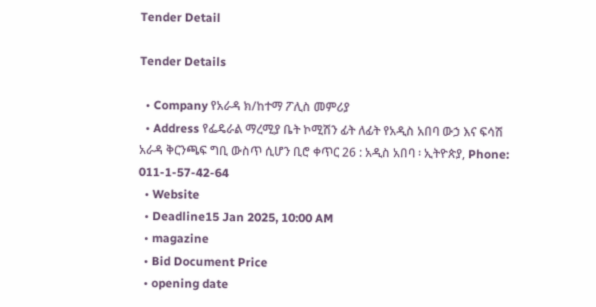Tender Detail

Tender Details

  • Company የአራዳ ክ/ከተማ ፖሊስ መምሪያ
  • Address የፌዴራል ማረሚያ ቤት ኮሚሽን ፊት ለፊት የአዲስ አበባ ውኃ እና ፍሳሽ አራዳ ቅርንጫፍ ግቢ ውስጥ ሲሆን ቢሮ ቀጥር 26 : አዲስ አበባ ፡ ኢትዮጵያ, Phone: 011-1-57-42-64
  • Website
  • Deadline15 Jan 2025, 10:00 AM
  • magazine
  • Bid Document Price
  • opening date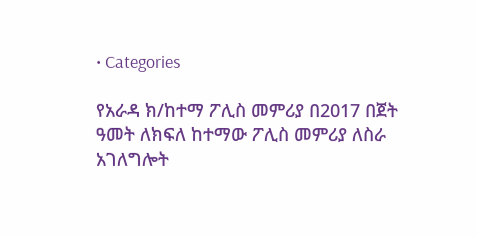• Categories

የአራዳ ክ/ከተማ ፖሊስ መምሪያ በ2017 በጀት ዓመት ለክፍለ ከተማው ፖሊስ መምሪያ ለስራ አገለግሎት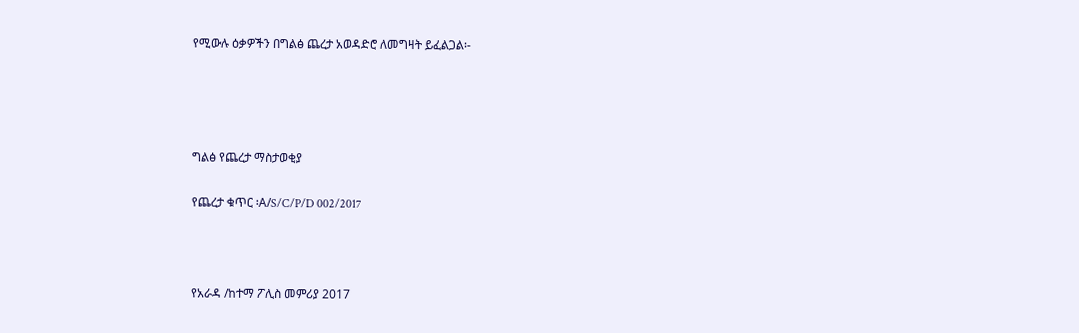የሚውሉ ዕቃዎችን በግልፅ ጨረታ አወዳድሮ ለመግዛት ይፈልጋል፡-




ግልፅ የጨረታ ማስታወቂያ

የጨረታ ቁጥር ፡A/S/C/P/D 002/2017



የአራዳ /ከተማ ፖሊስ መምሪያ 2017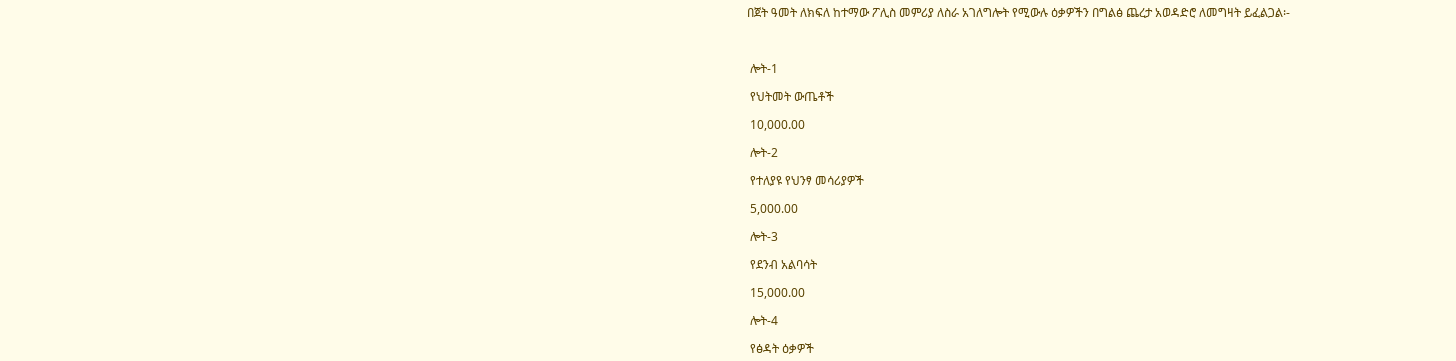በጀት ዓመት ለክፍለ ከተማው ፖሊስ መምሪያ ለስራ አገለግሎት የሚውሉ ዕቃዎችን በግልፅ ጨረታ አወዳድሮ ለመግዛት ይፈልጋል፡-



 ሎት-1

 የህትመት ውጤቶች

 10,000.00

 ሎት-2

 የተለያዩ የህንፃ መሳሪያዎች

 5,000.00

 ሎት-3

 የደንብ አልባሳት

 15,000.00

 ሎት-4

 የፅዳት ዕቃዎች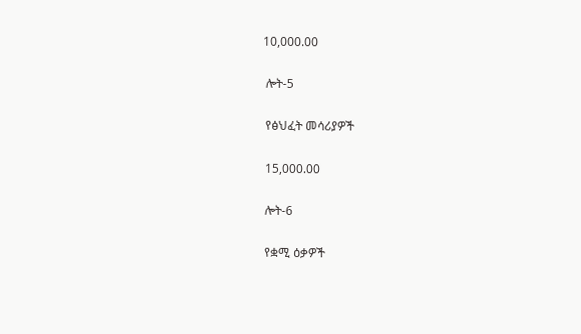10,000.00

 ሎት-5

 የፅህፈት መሳሪያዎች

 15,000.00

 ሎት-6

 የቋሚ ዕቃዎች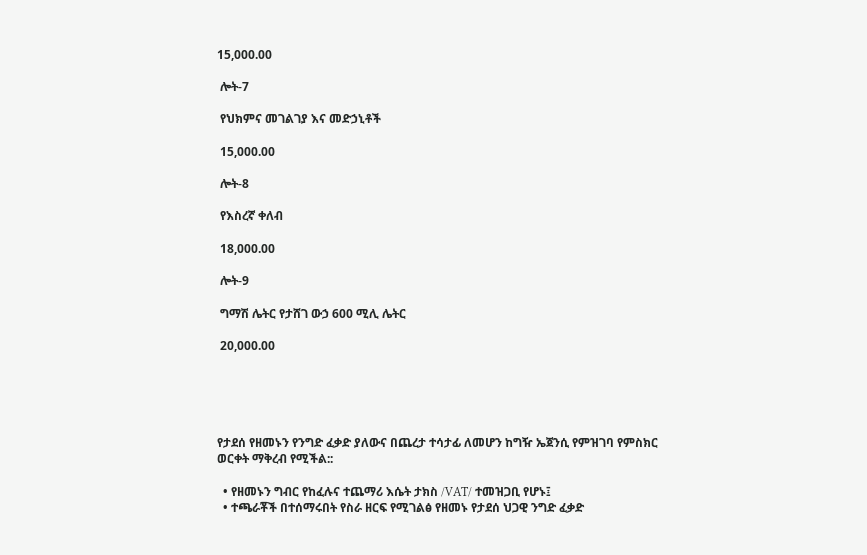15,000.00

 ሎት-7

 የህክምና መገልገያ እና መድኃኒቶች

 15,000.00

 ሎት-8

 የእስረኛ ቀለብ

 18,000.00

 ሎት-9

 ግማሽ ሌትር የታሸገ ውኃ 600 ሚሊ ሌትር

 20,000.00





የታደሰ የዘመኑን የንግድ ፈቃድ ያለውና በጨረታ ተሳታፊ ለመሆን ከግዥ ኤጀንሲ የምዝገባ የምስክር ወርቀት ማቅረብ የሚችል::

  • የዘመኑን ግብር የከፈሉና ተጨማሪ እሴት ታክስ /VAT/ ተመዝጋቢ የሆኑ፤
  • ተጫራቾች በተሰማሩበት የስራ ዘርፍ የሚገልፅ የዘመኑ የታደሰ ህጋዊ ንግድ ፈቃድ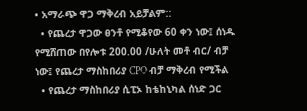• አማራጭ ዋጋ ማቅረብ አይቻልም::
  • የጨረታ ዋጋው ፀንቶ የሚቆየው 60 ቀን ነው፤ ሰነዱ የሚሸጠው በየሎቱ 200.00 /ሁለት መቶ ብር/ ብቻ ነው፤ የጨረታ ማስከበሪያ CPO ብቻ ማቅረብ የሚችል
  • የጨረታ ማስከበሪያ ሲፒኦ ከቴከኒካል ሰነድ ጋር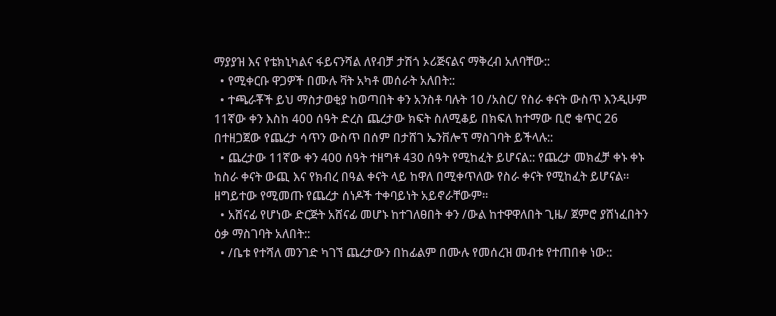ማያያዝ እና የቴክኒካልና ፋይናንሻል ለየብቻ ታሽጎ ኦሪጅናልና ማቅረብ አለባቸው::
  • የሚቀርቡ ዋጋዎች በሙሉ ቫት አካቶ መሰራት አለበት::
  • ተጫራቾች ይህ ማስታወቂያ ከወጣበት ቀን አንስቶ ባሉት 10 /አስር/ የስራ ቀናት ውስጥ እንዲሁም 11ኛው ቀን እስከ 400 ሰዓት ድረስ ጨረታው ክፍት ስለሚቆይ በክፍለ ከተማው ቢሮ ቁጥር 26 በተዘጋጀው የጨረታ ሳጥን ውስጥ በሰም በታሸገ ኤንቨሎፕ ማስገባት ይችላሉ::
  • ጨረታው 11ኛው ቀን 400 ሰዓት ተዘግቶ 430 ሰዓት የሚከፈት ይሆናል:: የጨረታ መክፈቻ ቀኑ ቀኑ ከስራ ቀናት ውጪ እና የክብረ በዓል ቀናት ላይ ከዋለ በሚቀጥለው የስራ ቀናት የሚከፈት ይሆናል። ዘግይተው የሚመጡ የጨረታ ሰነዶች ተቀባይነት አይኖራቸውም።
  • አሸናፊ የሆነው ድርጅት አሸናፊ መሆኑ ከተገለፀበት ቀን /ውል ከተዋዋለበት ጊዜ/ ጀምሮ ያሸነፈበትን ዕቃ ማስገባት አለበት::
  • /ቤቱ የተሻለ መንገድ ካገኘ ጨረታውን በከፊልም በሙሉ የመሰረዝ መብቱ የተጠበቀ ነው::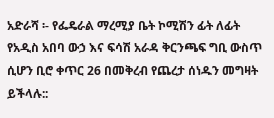አድራሻ ፡- የፌዴራል ማረሚያ ቤት ኮሚሽን ፊት ለፊት የአዲስ አበባ ውኃ እና ፍሳሽ አራዳ ቅርንጫፍ ግቢ ውስጥ ሲሆን ቢሮ ቀጥር 26 በመቅረብ የጨረታ ሰነዱን መግዛት ይችላሉ::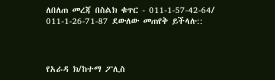ለበለጠ መረጃ በስልክ ቁጥር - 011-1-57-42-64/ 011-1-26-71-87 ደውለው መጠየቅ ይችላሉ::



የአራዳ ክ/ከተማ ፖሊስ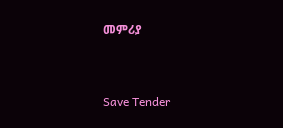መምሪያ



Save Tender